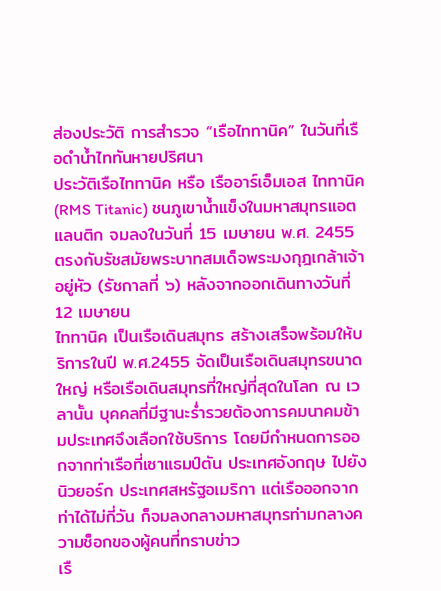ส่องประวัติ การสำรวจ “เรือไททานิค” ในวันที่เรือดำน้ำไททันหายปริศนา
ประวัติเรือไททานิค หรือ เรืออาร์เอ็มเอส ไททานิค (RMS Titanic) ชนภูเขาน้ำแข็งในมหาสมุทรแอตแลนติก จมลงในวันที่ 15 เมษายน พ.ศ. 2455 ตรงกับรัชสมัยพระบาทสมเด็จพระมงกุฎเกล้าเจ้าอยู่หัว (รัชกาลที่ ๖) หลังจากออกเดินทางวันที่ 12 เมษายน
ไททานิค เป็นเรือเดินสมุทร สร้างเสร็จพร้อมให้บริการในปี พ.ศ.2455 จัดเป็นเรือเดินสมุทรขนาดใหญ่ หรือเรือเดินสมุทรที่ใหญ่ที่สุดในโลก ณ เวลานั้น บุคคลที่มีฐานะร่ำรวยต้องการคมนาคมข้ามประเทศจึงเลือกใช้บริการ โดยมีกำหนดการออกจากท่าเรือที่เซาแธมป์ตัน ประเทศอังกฤษ ไปยังนิวยอร์ก ประเทศสหรัฐอเมริกา แต่เรือออกจากท่าได้ไม่กี่วัน ก็จมลงกลางมหาสมุทรท่ามกลางความช็อกของผู้คนที่ทราบข่าว
เรื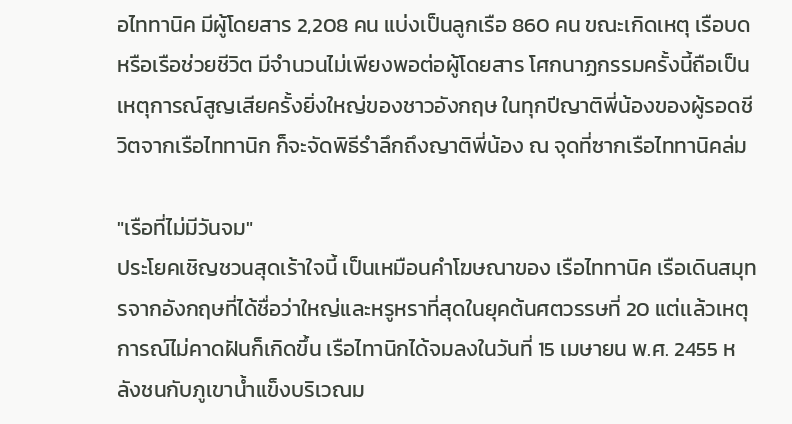อไททานิค มีผู้โดยสาร 2,208 คน แบ่งเป็นลูกเรือ 860 คน ขณะเกิดเหตุ เรือบด หรือเรือช่วยชีวิต มีจำนวนไม่เพียงพอต่อผู้โดยสาร โศกนาฏกรรมครั้งนี้ถือเป็นเหตุการณ์สูญเสียครั้งยิ่งใหญ่ของชาวอังกฤษ ในทุกปีญาติพี่น้องของผู้รอดชีวิตจากเรือไททานิก ก็จะจัดพิธีรำลึกถึงญาติพี่น้อง ณ จุดที่ซากเรือไททานิคล่ม

"เรือที่ไม่มีวันจม"
ประโยคเชิญชวนสุดเร้าใจนี้ เป็นเหมือนคำโฆษณาของ เรือไททานิค เรือเดินสมุทรจากอังกฤษที่ได้ชื่อว่าใหญ่และหรูหราที่สุดในยุคต้นศตวรรษที่ 20 แต่เเล้วเหตุการณ์ไม่คาดฝันก็เกิดขึ้น เรือไทานิกได้จมลงในวันที่ 15 เมษายน พ.ศ. 2455 หลังชนกับภูเขาน้ำแข็งบริเวณม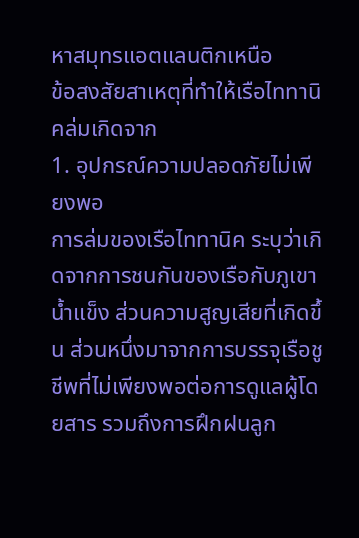หาสมุทรแอตแลนติกเหนือ
ข้อสงสัยสาเหตุที่ทำให้เรือไททานิคล่มเกิดจาก
1. อุปกรณ์ความปลอดภัยไม่เพียงพอ
การล่มของเรือไททานิค ระบุว่าเกิดจากการชนกันของเรือกับภูเขาน้ำแข็ง ส่วนความสูญเสียที่เกิดขึ้น ส่วนหนึ่งมาจากการบรรจุเรือชูชีพที่ไม่เพียงพอต่อการดูแลผู้โดยสาร รวมถึงการฝึกฝนลูก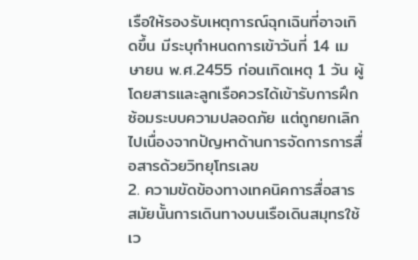เรือให้รองรับเหตุการณ์ฉุกเฉินที่อาจเกิดขึ้น มีระบุกำหนดการเข้าวันที่ 14 เมษายน พ.ศ.2455 ก่อนเกิดเหตุ 1 วัน ผู้โดยสารและลูกเรือควรได้เข้ารับการฝึกซ้อมระบบความปลอดภัย แต่ถูกยกเลิกไปเนื่องจากปัญหาด้านการจัดการการสื่อสารด้วยวิทยุโทรเลข
2. ความขัดข้องทางเทคนิคการสื่อสาร
สมัยนั้นการเดินทางบนเรือเดินสมุทรใช้เว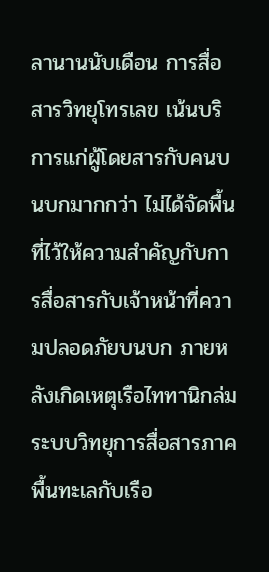ลานานนับเดือน การสื่อสารวิทยุโทรเลข เน้นบริการแก่ผู้โดยสารกับคนบนบกมากกว่า ไม่ได้จัดพื้นที่ไว้ให้ความสำคัญกับการสื่อสารกับเจ้าหน้าที่ความปลอดภัยบนบก ภายหลังเกิดเหตุเรือไททานิกล่ม ระบบวิทยุการสื่อสารภาคพื้นทะเลกับเรือ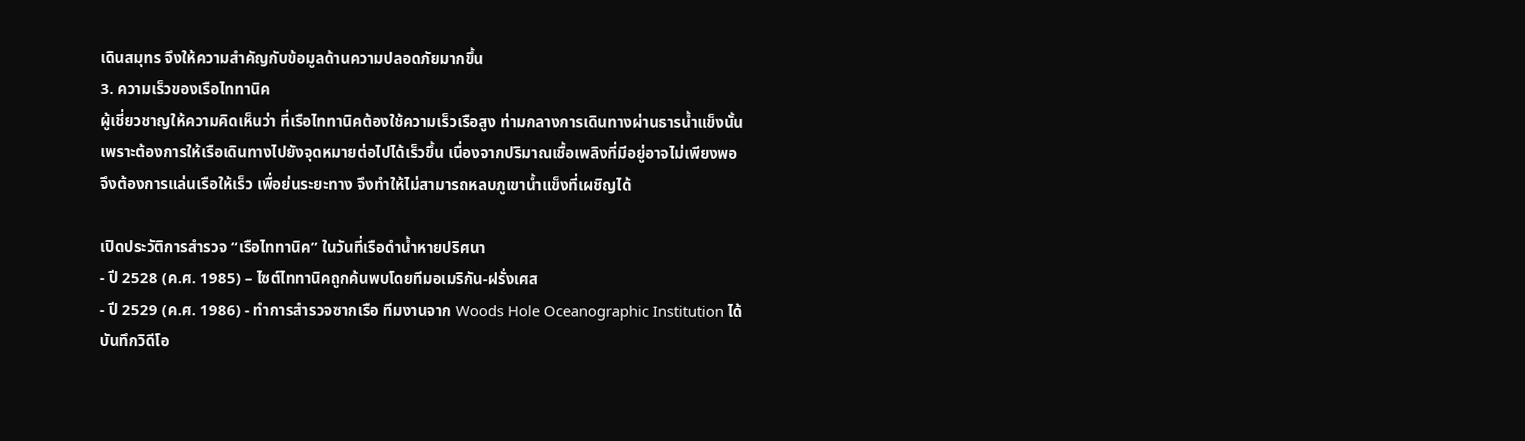เดินสมุทร จึงให้ความสำคัญกับข้อมูลด้านความปลอดภัยมากขึ้น
3. ความเร็วของเรือไททานิค
ผู้เชี่ยวชาญให้ความคิดเห็นว่า ที่เรือไททานิคต้องใช้ความเร็วเรือสูง ท่ามกลางการเดินทางผ่านธารน้ำแข็งนั้น เพราะต้องการให้เรือเดินทางไปยังจุดหมายต่อไปได้เร็วขึ้น เนื่องจากปริมาณเชื้อเพลิงที่มีอยู่อาจไม่เพียงพอ จึงต้องการแล่นเรือให้เร็ว เพื่อย่นระยะทาง จึงทำให้ไม่สามารถหลบภูเขาน้ำแข็งที่เผชิญได้

เปิดประวัติการสำรวจ “เรือไททานิค” ในวันที่เรือดำน้ำหายปริศนา
- ปี 2528 (ค.ศ. 1985) – ไซต์ไททานิคถูกค้นพบโดยทีมอเมริกัน-ฝรั่งเศส
- ปี 2529 (ค.ศ. 1986) - ทำการสำรวจซากเรือ ทีมงานจาก Woods Hole Oceanographic Institution ได้บันทึกวิดีโอ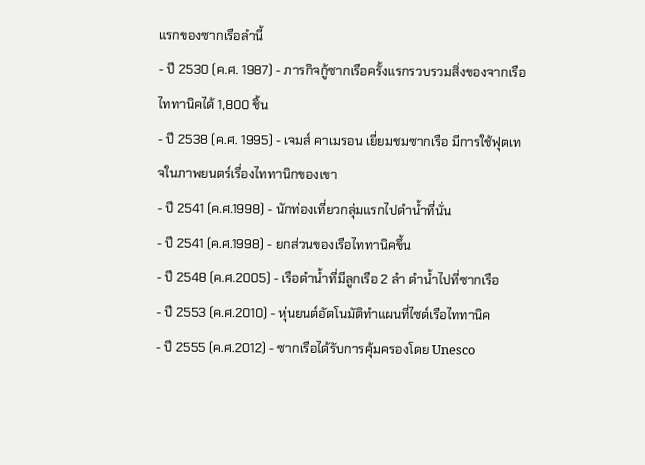แรกของซากเรือลำนี้
- ปี 2530 (ค.ศ. 1987) - ภารกิจกู้ซากเรือครั้งแรกรวบรวมสิ่งของจากเรือไททานิคได้ 1,800 ชิ้น
- ปี 2538 (ค.ศ. 1995) - เจมส์ คาเมรอน เยี่ยมชมซากเรือ มีการใช้ฟุตเทจในภาพยนตร์เรื่องไททานิกของเขา
- ปี 2541 (ค.ศ.1998) - นักท่องเที่ยวกลุ่มแรกไปดำน้ำที่นั่น
- ปี 2541 (ค.ศ.1998) - ยกส่วนของเรือไททานิคขึ้น
- ปี 2548 (ค.ศ.2005) - เรือดำน้ำที่มีลูกเรือ 2 ลำ ดำน้ำไปที่ซากเรือ
- ปี 2553 (ค.ศ.2010) - หุ่นยนต์อัตโนมัติทำแผนที่ไซต์เรือไททานิค
- ปี 2555 (ค.ศ.2012) - ซากเรือได้รับการคุ้มครองโดย Unesco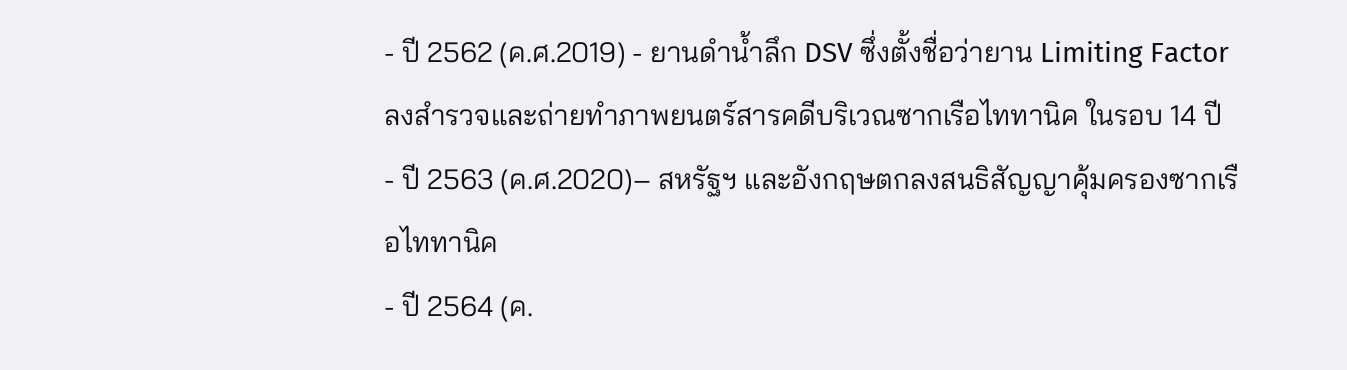- ปี 2562 (ค.ศ.2019) - ยานดำน้ำลึก DSV ซึ่งตั้งชื่อว่ายาน Limiting Factor ลงสำรวจและถ่ายทำภาพยนตร์สารคดีบริเวณซากเรือไททานิค ในรอบ 14 ปี
- ปี 2563 (ค.ศ.2020)– สหรัฐฯ และอังกฤษตกลงสนธิสัญญาคุ้มครองซากเรือไททานิค
- ปี 2564 (ค.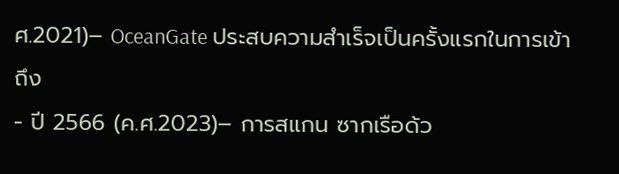ศ.2021)– OceanGate ประสบความสำเร็จเป็นครั้งแรกในการเข้าถึง
- ปี 2566 (ค.ศ.2023)– การสแกน ซากเรือด้ว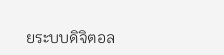ยระบบดิจิตอล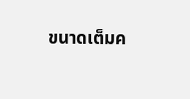ขนาดเต็มค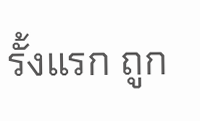รั้งแรก ถูก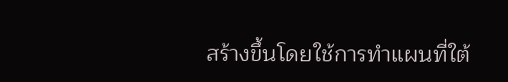สร้างขึ้นโดยใช้การทำแผนที่ใต้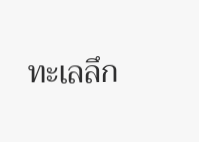ทะเลลึก